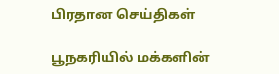பிரதான செய்திகள்

பூநகரியில் மக்களின்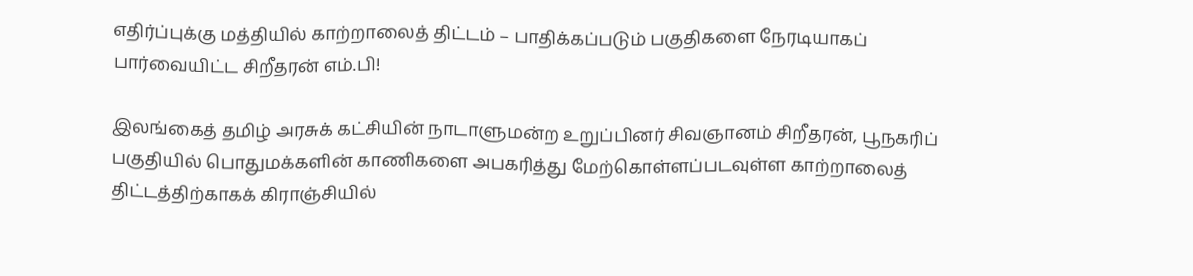எதிர்ப்புக்கு மத்தியில் காற்றாலைத் திட்டம் – பாதிக்கப்படும் பகுதிகளை நேரடியாகப் பார்வையிட்ட சிறீதரன் எம்.பி!

இலங்கைத் தமிழ் அரசுக் கட்சியின் நாடாளுமன்ற உறுப்பினர் சிவஞானம் சிறீதரன், பூநகரிப் பகுதியில் பொதுமக்களின் காணிகளை அபகரித்து மேற்கொள்ளப்படவுள்ள காற்றாலைத் திட்டத்திற்காகக் கிராஞ்சியில்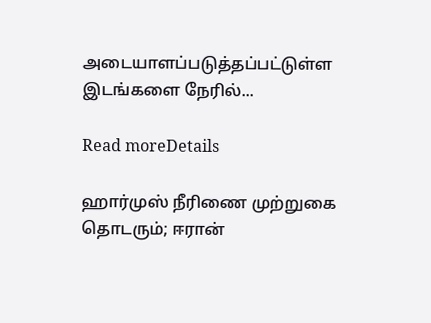அடையாளப்படுத்தப்பட்டுள்ள இடங்களை நேரில்...

Read moreDetails

ஹார்முஸ் நீரிணை முற்றுகை தொடரும்; ஈரான்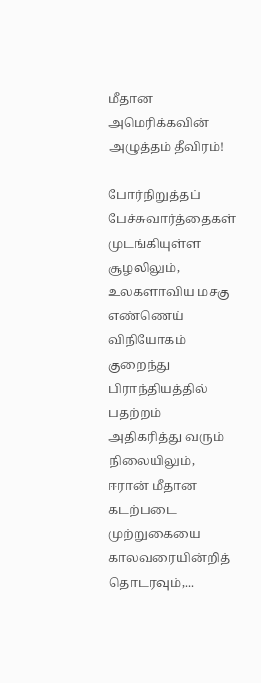மீதான அமெரிக்கவின் அழுத்தம் தீவிரம்!

போர்நிறுத்தப் பேச்சுவார்த்தைகள் முடங்கியுள்ள சூழலிலும், உலகளாவிய மசகு எண்ணெய் விநியோகம் குறைந்து பிராந்தியத்தில் பதற்றம் அதிகரித்து வரும் நிலையிலும், ஈரான் மீதான கடற்படை முற்றுகையை காலவரையின்றித் தொடரவும்,...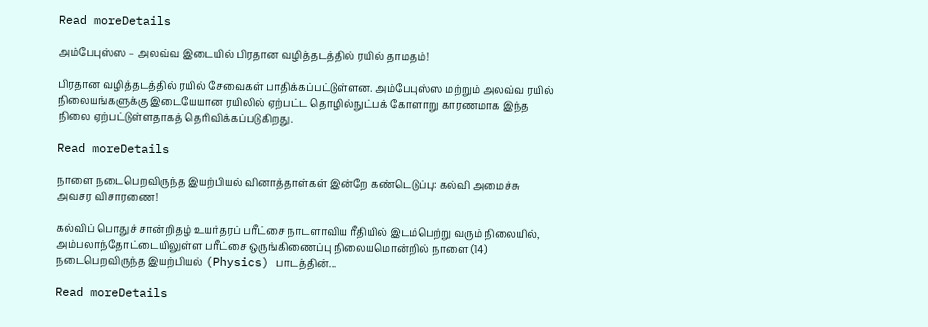Read moreDetails

அம்பேபுஸ்ஸ – அலவ்வ இடையில் பிரதான வழித்தடத்தில் ரயில் தாமதம்!

பிரதான வழித்தடத்தில் ரயில் சேவைகள் பாதிக்கப்பட்டுள்ளன. அம்பேபுஸ்ஸ மற்றும் அலவ்வ ரயில் நிலையங்களுக்கு இடையேயான ரயிலில் ஏற்பட்ட தொழில்நுட்பக் கோளாறு காரணமாக இந்த நிலை ஏற்பட்டுள்ளதாகத் தெரிவிக்கப்படுகிறது.

Read moreDetails

நாளை நடைபெறவிருந்த இயற்பியல் வினாத்தாள்கள் இன்றே கண்டெடுப்பு: கல்வி அமைச்சு அவசர விசாரணை!

கல்விப் பொதுச் சான்றிதழ் உயர்தரப் பரீட்சை நாடளாவிய ரீதியில் இடம்பெற்று வரும் நிலையில், அம்பலாந்தோட்டையிலுள்ள பரீட்சை ஒருங்கிணைப்பு நிலையமொன்றில் நாளை (14) நடைபெறவிருந்த இயற்பியல் (Physics) பாடத்தின்...

Read moreDetails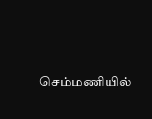செம்மணியில்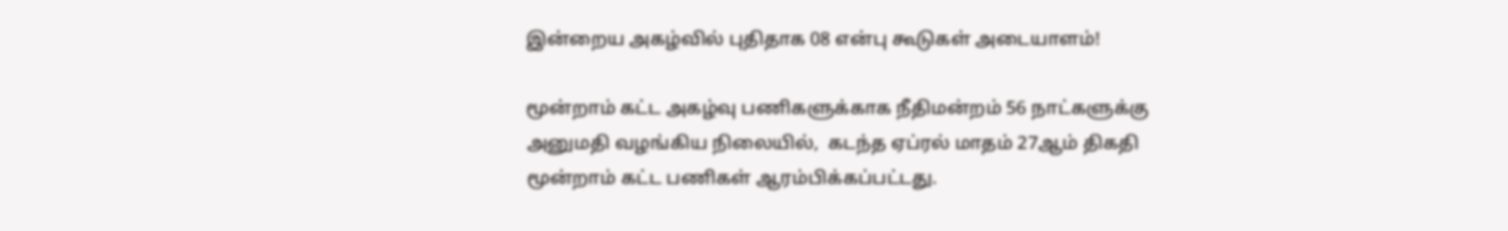இன்றைய அகழ்வில் புதிதாக 08 என்பு கூடுகள் அடையாளம்!

மூன்றாம் கட்ட அகழ்வு பணிகளுக்காக நீதிமன்றம் 56 நாட்களுக்கு அனுமதி வழங்கிய நிலையில்,  கடந்த ஏப்ரல் மாதம் 27ஆம் திகதி மூன்றாம் கட்ட பணிகள் ஆரம்பிக்கப்பட்டது.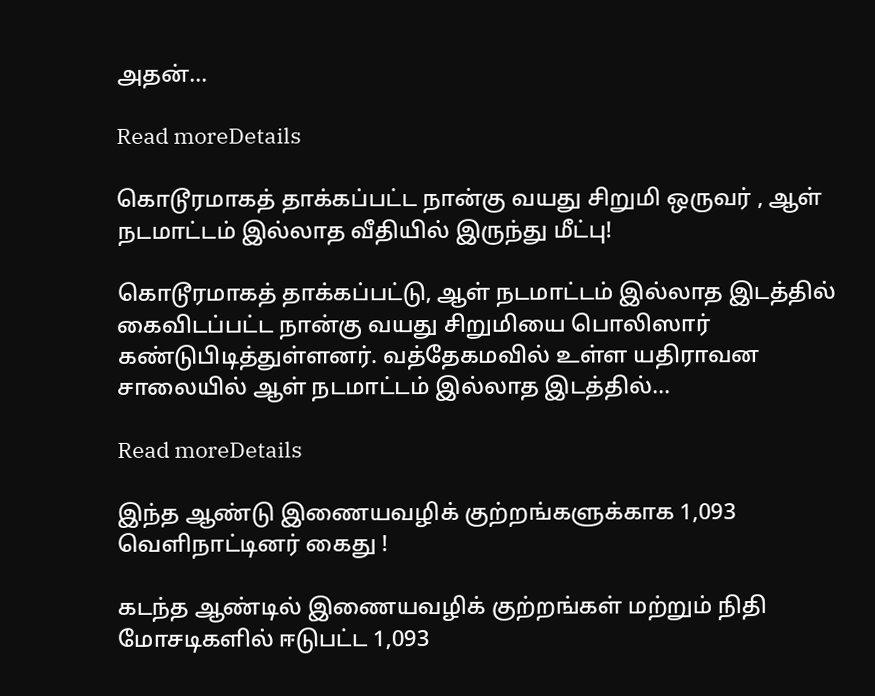அதன்...

Read moreDetails

கொடூரமாகத் தாக்கப்பட்ட நான்கு வயது சிறுமி ஒருவர் , ஆள் நடமாட்டம் இல்லாத வீதியில் இருந்து மீட்பு!

கொடூரமாகத் தாக்கப்பட்டு, ஆள் நடமாட்டம் இல்லாத இடத்தில் கைவிடப்பட்ட நான்கு வயது சிறுமியை பொலிஸார் கண்டுபிடித்துள்ளனர். வத்தேகமவில் உள்ள யதிராவன சாலையில் ஆள் நடமாட்டம் இல்லாத இடத்தில்...

Read moreDetails

இந்த ஆண்டு இணையவழிக் குற்றங்களுக்காக 1,093 வெளிநாட்டினர் கைது !

கடந்த ஆண்டில் இணையவழிக் குற்றங்கள் மற்றும் நிதி மோசடிகளில் ஈடுபட்ட 1,093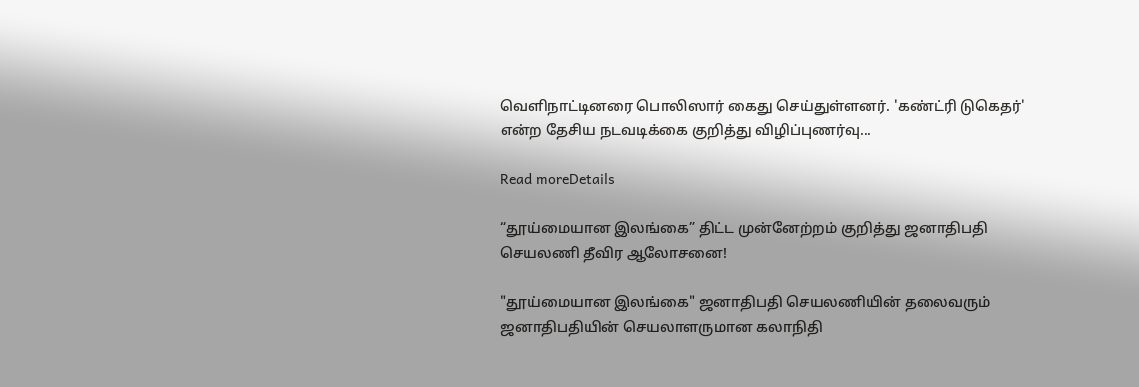வெளிநாட்டினரை பொலிஸார் கைது செய்துள்ளனர். 'கண்ட்ரி டுகெதர்' என்ற தேசிய நடவடிக்கை குறித்து விழிப்புணர்வு...

Read moreDetails

“தூய்மையான இலங்கை” திட்ட முன்னேற்றம் குறித்து ஜனாதிபதி செயலணி தீவிர ஆலோசனை!

"தூய்மையான இலங்கை" ஜனாதிபதி செயலணியின் தலைவரும் ஜனாதிபதியின் செயலாளருமான கலாநிதி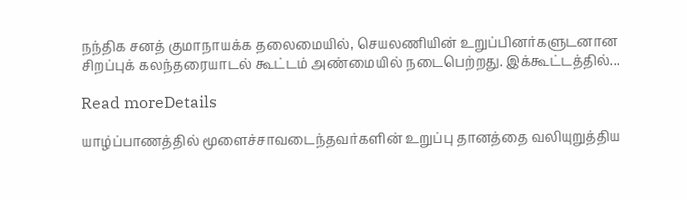நந்திக சனத் குமாநாயக்க தலைமையில், செயலணியின் உறுப்பினர்களுடனான சிறப்புக் கலந்தரையாடல் கூட்டம் அண்மையில் நடைபெற்றது. இக்கூட்டத்தில்...

Read moreDetails

யாழ்ப்பாணத்தில் மூளைச்சாவடைந்தவர்களின் உறுப்பு தானத்தை வலியுறுத்திய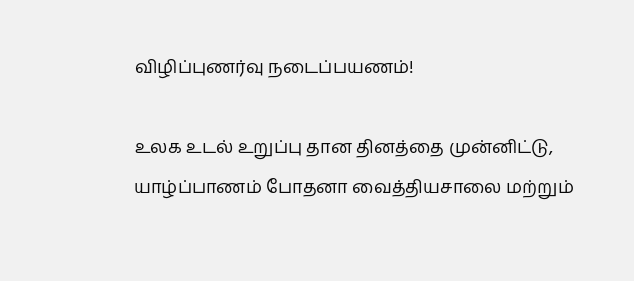விழிப்புணர்வு நடைப்பயணம்!

உலக உடல் உறுப்பு தான தினத்தை முன்னிட்டு, யாழ்ப்பாணம் போதனா வைத்தியசாலை மற்றும்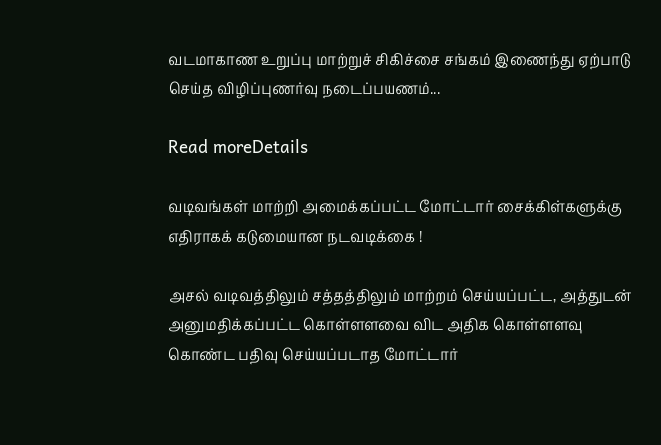வடமாகாண உறுப்பு மாற்றுச் சிகிச்சை சங்கம் இணைந்து ஏற்பாடு செய்த விழிப்புணர்வு நடைப்பயணம்...

Read moreDetails

வடிவங்கள் மாற்றி அமைக்கப்பட்ட மோட்டார் சைக்கிள்களுக்கு எதிராகக் கடுமையான நடவடிக்கை !

அசல் வடிவத்திலும் சத்தத்திலும் மாற்றம் செய்யப்பட்ட, அத்துடன் அனுமதிக்கப்பட்ட கொள்ளளவை விட அதிக கொள்ளளவு கொண்ட பதிவு செய்யப்படாத மோட்டார்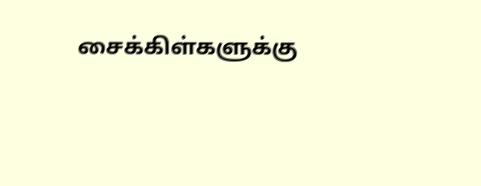சைக்கிள்களுக்கு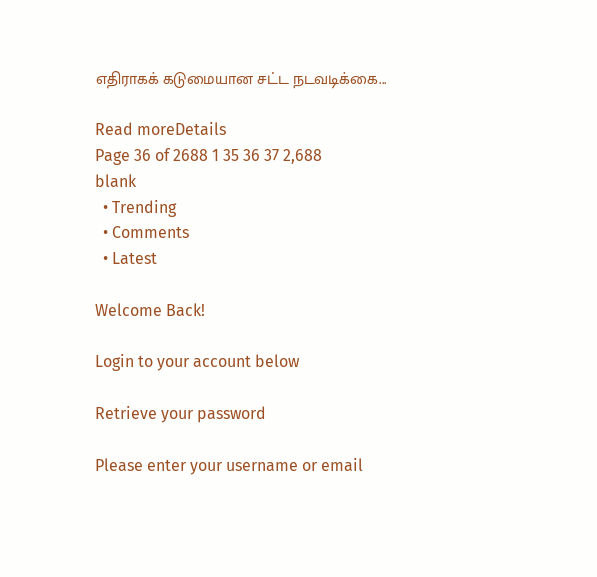எதிராகக் கடுமையான சட்ட நடவடிக்கை...

Read moreDetails
Page 36 of 2688 1 35 36 37 2,688
blank
  • Trending
  • Comments
  • Latest

Welcome Back!

Login to your account below

Retrieve your password

Please enter your username or email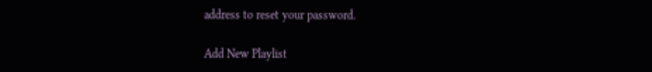address to reset your password.

Add New Playlist